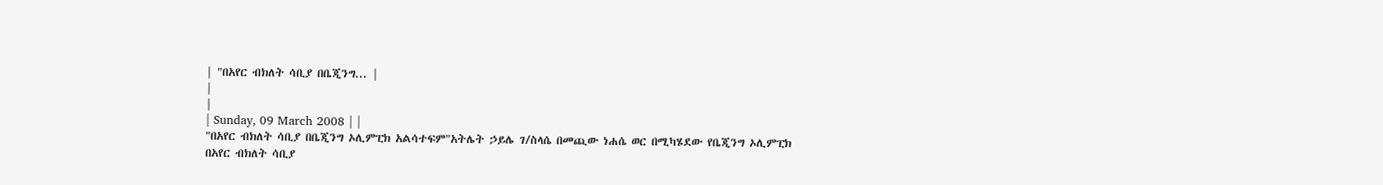| "በአየር ብክለት ሳቢያ በቤጂንግ... |
|
|
| Sunday, 09 March 2008 | |
"በአየር ብክለት ሳቢያ በቤጂንግ ኦሊምፒክ አልሳተፍም"አትሌት ኃይሌ ገ/ስላሴ በመጪው ነሐሴ ወር በሚካሄደው የቤጂንግ ኦሊምፒክ በአየር ብክለት ሳቢያ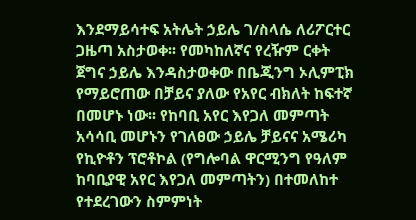እንደማይሳተፍ አትሌት ኃይሌ ገ/ስላሴ ለሪፖርተር ጋዜጣ አስታወቀ፡፡ የመካከለኛና የረዥም ርቀት ጀግና ኃይሌ እንዳስታወቀው በቤጂንግ ኦሊምፒክ የማይሮጠው በቻይና ያለው የአየር ብክለት ከፍተኛ በመሆኑ ነው፡፡ የከባቢ አየር እየጋለ መምጣት አሳሳቢ መሆኑን የገለፀው ኃይሌ ቻይናና አሜሪካ የኪዮቶን ፕሮቶኮል (የግሎባል ዋርሚንግ የዓለም ከባቢያዊ አየር እየጋለ መምጣትን) በተመለከተ የተደረገውን ስምምነት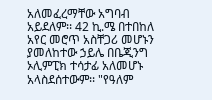አለመፈረማቸው አግባብ አይደለም፡፡ 42 ኪ.ሜ በተበከለ አየር መሮጥ አስቸጋሪ መሆኑን ያመለከተው ኃይሌ በቤጂንግ ኦሊምፒክ ተሳታፊ አለመሆኑ አላስደሰተውም፡፡ "የዓለም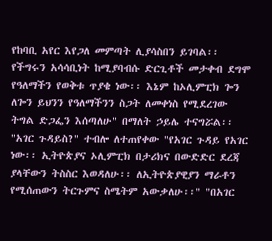የከባቢ አየር እየጋለ መምጣት ሊያሳስበን ይገባል፡፡ የችግሩን አሳሳቢነት ከሚያባብሱ ድርጊቶች መታቀብ ደግሞ የዓለማችን የወቅቱ ጥያቄ ነው፡፡ እኔም ከኦሊምፒክ ጐን ለጐን ይህንን የዓለማችንን ስጋት ለመቀነስ የሚደረገው ትግል ድጋፌን እሰጣለሁ" በማለት ኃይሌ ተናግሯል፡፡ "አገር ጉዳይስ?" ተብሎ ለተጠየቀው "የአገር ጉዳይ የአገር ነው፡፡ ኢትዮጵያና ኦሊምፒክ በታሪክና በውድድር ደረጃ ያላቸውን ትስስር እወዳለሁ፡፡ ለኢትዮጵያዊያን ማራቶን የሚሰጠውን ትርጉምና ስሜትም አውቃለሁ፡፡" "በአገር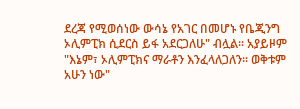ደረጃ የሚወሰነው ውሳኔ የአገር በመሆኑ የቤጂንግ ኦሊምፒክ ሲደርስ ይፋ አደርጋለሁ" ብሏል፡፡ አያይዞም "እኔም፣ ኦሊምፒክና ማራቶን እንፈላለጋለን፡፡ ወቅቱም አሁን ነው"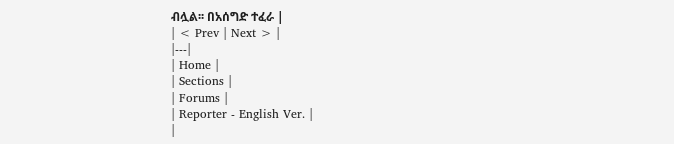ብሏል፡፡ በአሰግድ ተፈራ |
| < Prev | Next > |
|---|
| Home |
| Sections |
| Forums |
| Reporter - English Ver. |
|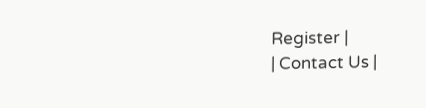Register |
| Contact Us |